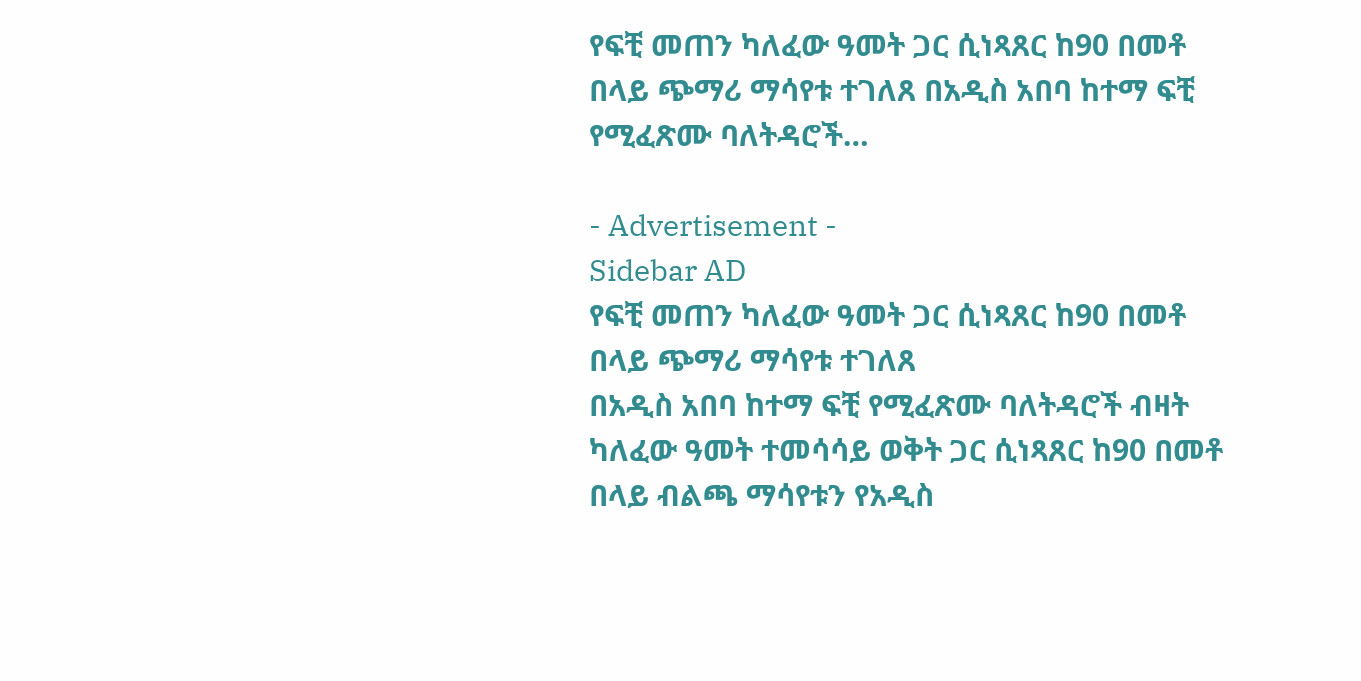የፍቺ መጠን ካለፈው ዓመት ጋር ሲነጻጸር ከ90 በመቶ በላይ ጭማሪ ማሳየቱ ተገለጸ በአዲስ አበባ ከተማ ፍቺ የሚፈጽሙ ባለትዳሮች…

- Advertisement -
Sidebar AD
የፍቺ መጠን ካለፈው ዓመት ጋር ሲነጻጸር ከ90 በመቶ በላይ ጭማሪ ማሳየቱ ተገለጸ
በአዲስ አበባ ከተማ ፍቺ የሚፈጽሙ ባለትዳሮች ብዛት ካለፈው ዓመት ተመሳሳይ ወቅት ጋር ሲነጻጸር ከ90 በመቶ በላይ ብልጫ ማሳየቱን የአዲስ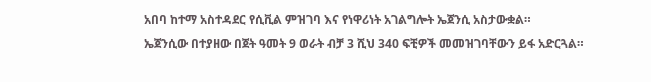አበባ ከተማ አስተዳደር የሲቪል ምዝገባ እና የነዋሪነት አገልግሎት ኤጀንሲ አስታውቋል።
ኤጀንሲው በተያዘው በጀት ዓመት 9 ወራት ብቻ 3 ሺህ 340 ፍቺዎች መመዝገባቸውን ይፋ አድርጓል።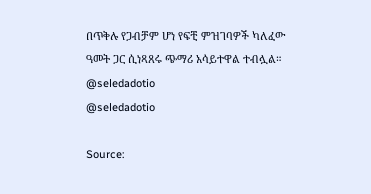በጥቅሉ የጋብቻም ሆነ የፍቺ ምዝገባዎች ካለፈው ዓመት ጋር ሲነጻጸሩ ጭማሪ አሳይተዋል ተብሏል።
@seledadotio
@seledadotio

Source: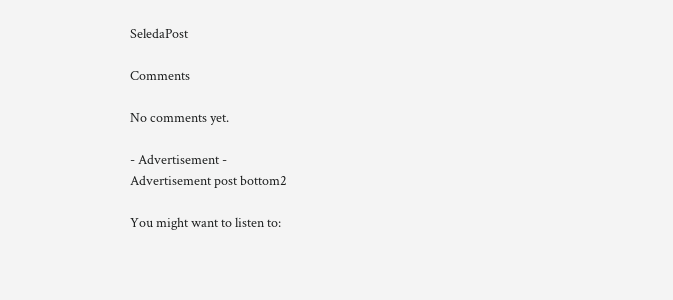SeledaPost

Comments

No comments yet.

- Advertisement -
Advertisement post bottom2

You might want to listen to: